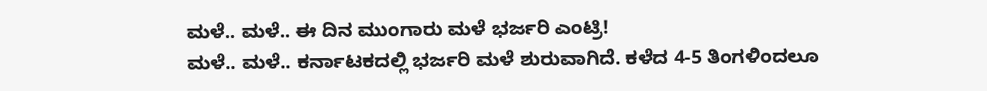ಮಳೆ.. ಮಳೆ.. ಈ ದಿನ ಮುಂಗಾರು ಮಳೆ ಭರ್ಜರಿ ಎಂಟ್ರಿ!
ಮಳೆ.. ಮಳೆ.. ಕರ್ನಾಟಕದಲ್ಲಿ ಭರ್ಜರಿ ಮಳೆ ಶುರುವಾಗಿದೆ. ಕಳೆದ 4-5 ತಿಂಗಳಿಂದಲೂ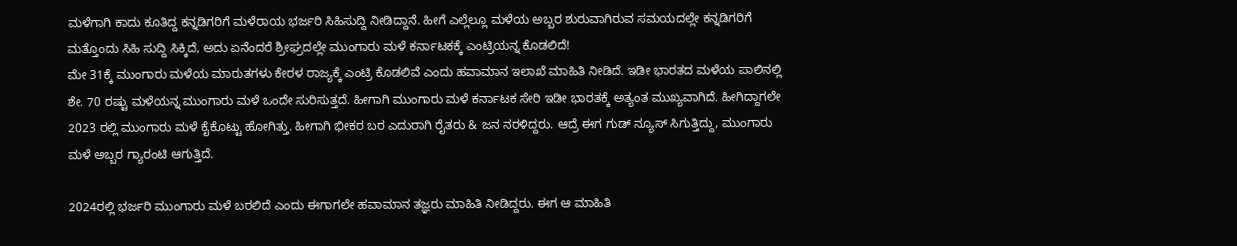ಮಳೆಗಾಗಿ ಕಾದು ಕೂತಿದ್ದ ಕನ್ನಡಿಗರಿಗೆ ಮಳೆರಾಯ ಭರ್ಜರಿ ಸಿಹಿಸುದ್ದಿ ನೀಡಿದ್ದಾನೆ. ಹೀಗೆ ಎಲ್ಲೆಲ್ಲೂ ಮಳೆಯ ಅಬ್ಬರ ಶುರುವಾಗಿರುವ ಸಮಯದಲ್ಲೇ ಕನ್ನಡಿಗರಿಗೆ ಮತ್ತೊಂದು ಸಿಹಿ ಸುದ್ದಿ ಸಿಕ್ಕಿದೆ, ಅದು ಏನೆಂದರೆ ಶ್ರೀಘ್ರದಲ್ಲೇ ಮುಂಗಾರು ಮಳೆ ಕರ್ನಾಟಕಕ್ಕೆ ಎಂಟ್ರಿಯನ್ನ ಕೊಡಲಿದೆ!
ಮೇ 31ಕ್ಕೆ ಮುಂಗಾರು ಮಳೆಯ ಮಾರುತಗಳು ಕೇರಳ ರಾಜ್ಯಕ್ಕೆ ಎಂಟ್ರಿ ಕೊಡಲಿವೆ ಎಂದು ಹವಾಮಾನ ಇಲಾಖೆ ಮಾಹಿತಿ ನೀಡಿದೆ. ಇಡೀ ಭಾರತದ ಮಳೆಯ ಪಾಲಿನಲ್ಲಿ ಶೇ. 70 ರಷ್ಟು ಮಳೆಯನ್ನ ಮುಂಗಾರು ಮಳೆ ಒಂದೇ ಸುರಿಸುತ್ತದೆ. ಹೀಗಾಗಿ ಮುಂಗಾರು ಮಳೆ ಕರ್ನಾಟಕ ಸೇರಿ ಇಡೀ ಭಾರತಕ್ಕೆ ಅತ್ಯಂತ ಮುಖ್ಯವಾಗಿದೆ. ಹೀಗಿದ್ದಾಗಲೇ 2023 ರಲ್ಲಿ ಮುಂಗಾರು ಮಳೆ ಕೈಕೊಟ್ಟು ಹೋಗಿತ್ತು. ಹೀಗಾಗಿ ಭೀಕರ ಬರ ಎದುರಾಗಿ ರೈತರು & ಜನ ನರಳಿದ್ದರು. ಆದ್ರೆ ಈಗ ಗುಡ್ ನ್ಯೂಸ್ ಸಿಗುತ್ತಿದ್ದು, ಮುಂಗಾರು ಮಳೆ ಅಬ್ಬರ ಗ್ಯಾರಂಟಿ ಆಗುತ್ತಿದೆ.

2024ರಲ್ಲಿ ಭರ್ಜರಿ ಮುಂಗಾರು ಮಳೆ ಬರಲಿದೆ ಎಂದು ಈಗಾಗಲೇ ಹವಾಮಾನ ತಜ್ಞರು ಮಾಹಿತಿ ನೀಡಿದ್ದರು. ಈಗ ಆ ಮಾಹಿತಿ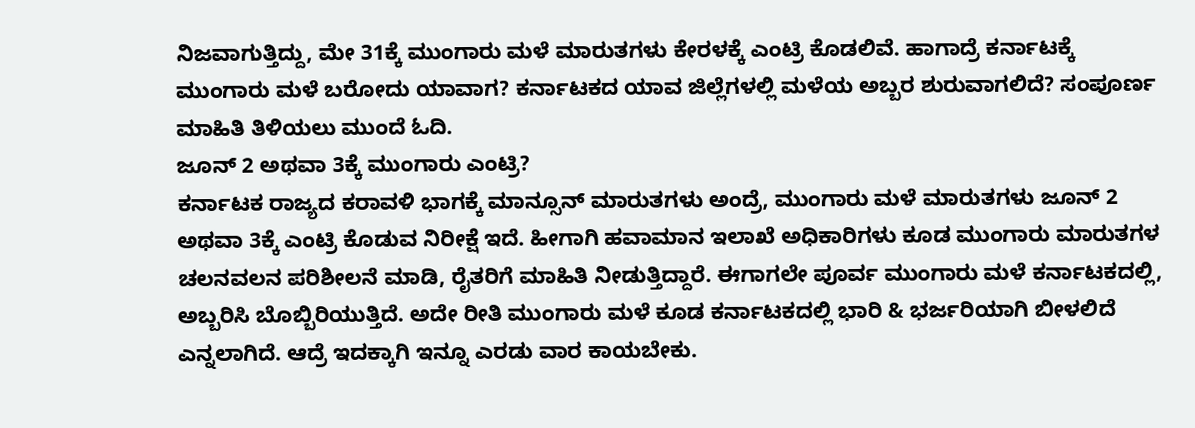ನಿಜವಾಗುತ್ತಿದ್ದು, ಮೇ 31ಕ್ಕೆ ಮುಂಗಾರು ಮಳೆ ಮಾರುತಗಳು ಕೇರಳಕ್ಕೆ ಎಂಟ್ರಿ ಕೊಡಲಿವೆ. ಹಾಗಾದ್ರೆ ಕರ್ನಾಟಕ್ಕೆ ಮುಂಗಾರು ಮಳೆ ಬರೋದು ಯಾವಾಗ? ಕರ್ನಾಟಕದ ಯಾವ ಜಿಲ್ಲೆಗಳಲ್ಲಿ ಮಳೆಯ ಅಬ್ಬರ ಶುರುವಾಗಲಿದೆ? ಸಂಪೂರ್ಣ ಮಾಹಿತಿ ತಿಳಿಯಲು ಮುಂದೆ ಓದಿ.
ಜೂನ್ 2 ಅಥವಾ 3ಕ್ಕೆ ಮುಂಗಾರು ಎಂಟ್ರಿ?
ಕರ್ನಾಟಕ ರಾಜ್ಯದ ಕರಾವಳಿ ಭಾಗಕ್ಕೆ ಮಾನ್ಸೂನ್ ಮಾರುತಗಳು ಅಂದ್ರೆ, ಮುಂಗಾರು ಮಳೆ ಮಾರುತಗಳು ಜೂನ್ 2 ಅಥವಾ 3ಕ್ಕೆ ಎಂಟ್ರಿ ಕೊಡುವ ನಿರೀಕ್ಷೆ ಇದೆ. ಹೀಗಾಗಿ ಹವಾಮಾನ ಇಲಾಖೆ ಅಧಿಕಾರಿಗಳು ಕೂಡ ಮುಂಗಾರು ಮಾರುತಗಳ ಚಲನವಲನ ಪರಿಶೀಲನೆ ಮಾಡಿ, ರೈತರಿಗೆ ಮಾಹಿತಿ ನೀಡುತ್ತಿದ್ದಾರೆ. ಈಗಾಗಲೇ ಪೂರ್ವ ಮುಂಗಾರು ಮಳೆ ಕರ್ನಾಟಕದಲ್ಲಿ, ಅಬ್ಬರಿಸಿ ಬೊಬ್ಬಿರಿಯುತ್ತಿದೆ. ಅದೇ ರೀತಿ ಮುಂಗಾರು ಮಳೆ ಕೂಡ ಕರ್ನಾಟಕದಲ್ಲಿ ಭಾರಿ & ಭರ್ಜರಿಯಾಗಿ ಬೀಳಲಿದೆ ಎನ್ನಲಾಗಿದೆ. ಆದ್ರೆ ಇದಕ್ಕಾಗಿ ಇನ್ನೂ ಎರಡು ವಾರ ಕಾಯಬೇಕು.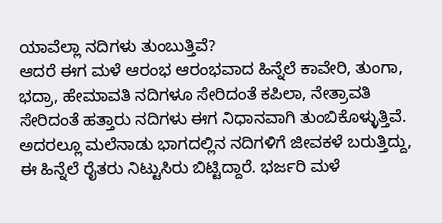ಯಾವೆಲ್ಲಾ ನದಿಗಳು ತುಂಬುತ್ತಿವೆ?
ಆದರೆ ಈಗ ಮಳೆ ಆರಂಭ ಆರಂಭವಾದ ಹಿನ್ನೆಲೆ ಕಾವೇರಿ, ತುಂಗಾ, ಭದ್ರಾ, ಹೇಮಾವತಿ ನದಿಗಳೂ ಸೇರಿದಂತೆ ಕಪಿಲಾ, ನೇತ್ರಾವತಿ ಸೇರಿದಂತೆ ಹತ್ತಾರು ನದಿಗಳು ಈಗ ನಿಧಾನವಾಗಿ ತುಂಬಿಕೊಳ್ಳುತ್ತಿವೆ. ಅದರಲ್ಲೂ ಮಲೆನಾಡು ಭಾಗದಲ್ಲಿನ ನದಿಗಳಿಗೆ ಜೀವಕಳೆ ಬರುತ್ತಿದ್ದು, ಈ ಹಿನ್ನೆಲೆ ರೈತರು ನಿಟ್ಟುಸಿರು ಬಿಟ್ಟಿದ್ದಾರೆ. ಭರ್ಜರಿ ಮಳೆ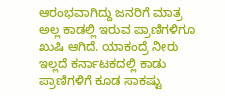ಆರಂಭವಾಗಿದ್ದು ಜನರಿಗೆ ಮಾತ್ರ ಅಲ್ಲ ಕಾಡಲ್ಲಿ ಇರುವ ಪ್ರಾಣಿಗಳಿಗೂ ಖುಷಿ ಆಗಿದೆ. ಯಾಕಂದ್ರೆ ನೀರು ಇಲ್ಲದೆ ಕರ್ನಾಟಕದಲ್ಲಿ ಕಾಡು ಪ್ರಾಣಿಗಳಿಗೆ ಕೂಡ ಸಾಕಷ್ಟು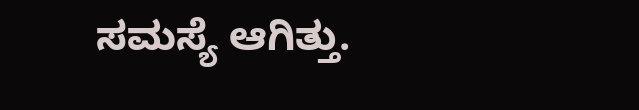ಸಮಸ್ಯೆ ಆಗಿತ್ತು.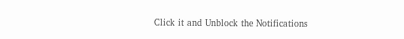Click it and Unblock the Notifications